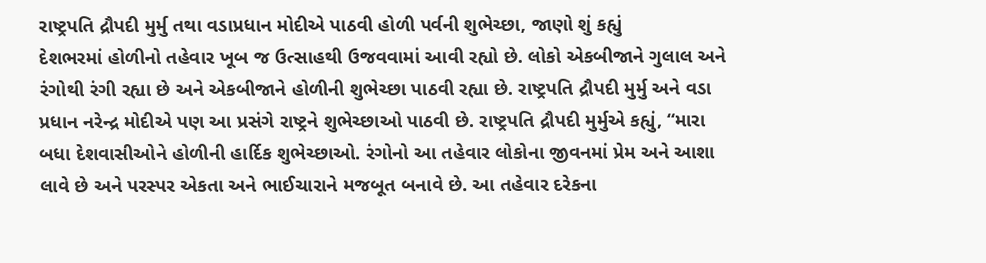રાષ્ટ્રપતિ દ્રૌપદી મુર્મુ તથા વડાપ્રધાન મોદીએ પાઠવી હોળી પર્વની શુભેચ્છા, જાણો શું કહ્યું
દેશભરમાં હોળીનો તહેવાર ખૂબ જ ઉત્સાહથી ઉજવવામાં આવી રહ્યો છે. લોકો એકબીજાને ગુલાલ અને રંગોથી રંગી રહ્યા છે અને એકબીજાને હોળીની શુભેચ્છા પાઠવી રહ્યા છે. રાષ્ટ્રપતિ દ્રૌપદી મુર્મુ અને વડા પ્રધાન નરેન્દ્ર મોદીએ પણ આ પ્રસંગે રાષ્ટ્રને શુભેચ્છાઓ પાઠવી છે. રાષ્ટ્રપતિ દ્રૌપદી મુર્મુએ કહ્યું, “મારા બધા દેશવાસીઓને હોળીની હાર્દિક શુભેચ્છાઓ. રંગોનો આ તહેવાર લોકોના જીવનમાં પ્રેમ અને આશા લાવે છે અને પરસ્પર એકતા અને ભાઈચારાને મજબૂત બનાવે છે. આ તહેવાર દરેકના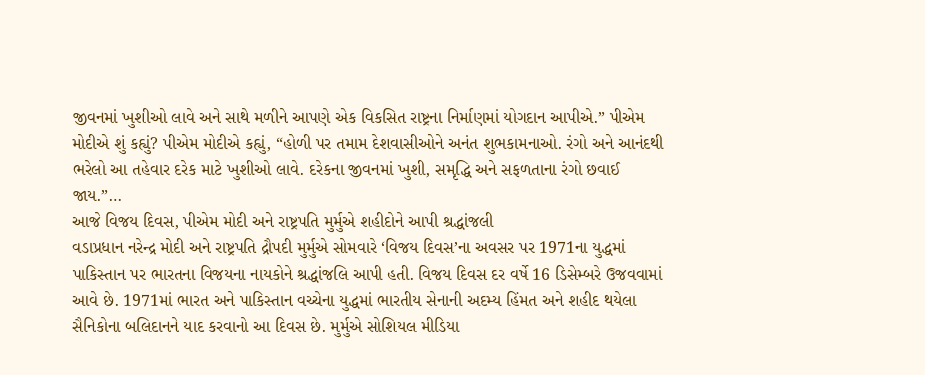જીવનમાં ખુશીઓ લાવે અને સાથે મળીને આપણે એક વિકસિત રાષ્ટ્રના નિર્માણમાં યોગદાન આપીએ.” પીએમ મોદીએ શું કહ્યું? પીએમ મોદીએ કહ્યું, “હોળી પર તમામ દેશવાસીઓને અનંત શુભકામનાઓ. રંગો અને આનંદથી ભરેલો આ તહેવાર દરેક માટે ખુશીઓ લાવે. દરેકના જીવનમાં ખુશી, સમૃદ્ધિ અને સફળતાના રંગો છવાઈ જાય.”…
આજે વિજય દિવસ, પીએમ મોદી અને રાષ્ટ્રપતિ મુર્મુએ શહીદોને આપી શ્રદ્ધાંજલી
વડાપ્રધાન નરેન્દ્ર મોદી અને રાષ્ટ્રપતિ દ્રૌપદી મુર્મુએ સોમવારે ‘વિજય દિવસ’ના અવસર પર 1971ના યુદ્ધમાં પાકિસ્તાન પર ભારતના વિજયના નાયકોને શ્રદ્ધાંજલિ આપી હતી. વિજય દિવસ દર વર્ષે 16 ડિસેમ્બરે ઉજવવામાં આવે છે. 1971માં ભારત અને પાકિસ્તાન વચ્ચેના યુદ્ધમાં ભારતીય સેનાની અદમ્ય હિંમત અને શહીદ થયેલા સૈનિકોના બલિદાનને યાદ કરવાનો આ દિવસ છે. મુર્મુએ સોશિયલ મીડિયા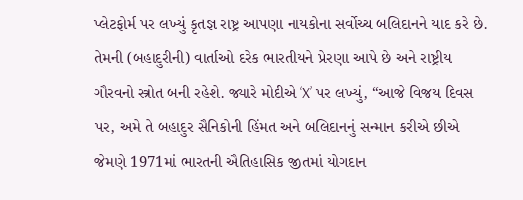પ્લેટફોર્મ પર લખ્યું કૃતજ્ઞ રાષ્ટ્ર આપણા નાયકોના સર્વોચ્ચ બલિદાનને યાદ કરે છે. તેમની (બહાદુરીની) વાર્તાઓ દરેક ભારતીયને પ્રેરણા આપે છે અને રાષ્ટ્રીય ગૌરવનો સ્ત્રોત બની રહેશે. જ્યારે મોદીએ ‘X’ પર લખ્યું, “આજે વિજય દિવસ પર, અમે તે બહાદુર સૈનિકોની હિંમત અને બલિદાનનું સન્માન કરીએ છીએ જેમણે 1971માં ભારતની ઐતિહાસિક જીતમાં યોગદાન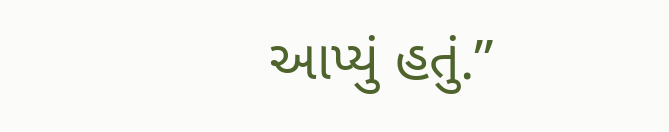આપ્યું હતું.”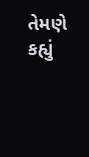તેમણે કહ્યું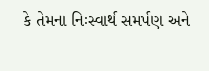કે તેમના નિઃસ્વાર્થ સમર્પણ અને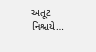અતૂટ નિશ્ચયે…